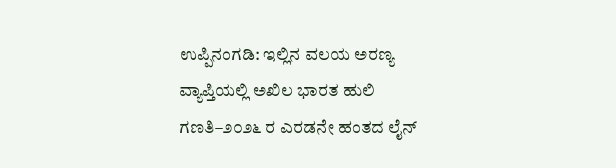ಉಪ್ಪಿನಂಗಡಿ: ಇಲ್ಲಿನ ವಲಯ ಅರಣ್ಯ ವ್ಯಾಪ್ತಿಯಲ್ಲಿ ಅಖಿಲ ಭಾರತ ಹುಲಿ ಗಣತಿ–೨೦೨೬ ರ ಎರಡನೇ ಹಂತದ ಲೈನ್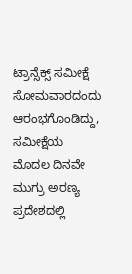ಟ್ರಾನ್ಸೆಕ್ಸ್ ಸಮೀಕ್ಷೆ ಸೋಮವಾರದಂದು ಆರಂಭಗೊಂಡಿದ್ದು, ಸಮೀಕ್ಷೆಯ ಮೊದಲ ದಿನವೇ ಮುಗ್ರು ಅರಣ್ಯ ಪ್ರದೇಶದಲ್ಲಿ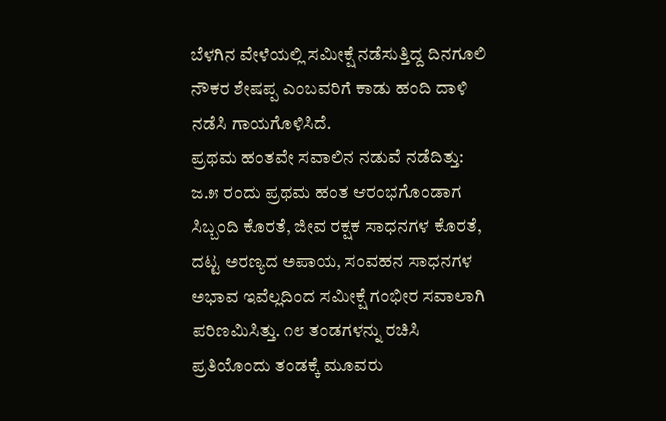ಬೆಳಗಿನ ವೇಳೆಯಲ್ಲಿ ಸಮೀಕ್ಷೆ ನಡೆಸುತ್ತಿದ್ದ ದಿನಗೂಲಿ ನೌಕರ ಶೇಷಪ್ಪ ಎಂಬವರಿಗೆ ಕಾಡು ಹಂದಿ ದಾಳಿ ನಡೆಸಿ ಗಾಯಗೊಳಿಸಿದೆ.
ಪ್ರಥಮ ಹಂತವೇ ಸವಾಲಿನ ನಡುವೆ ನಡೆದಿತ್ತು: ಜ.೫ ರಂದು ಪ್ರಥಮ ಹಂತ ಆರಂಭಗೊಂಡಾಗ ಸಿಬ್ಬಂದಿ ಕೊರತೆ, ಜೀವ ರಕ್ಷಕ ಸಾಧನಗಳ ಕೊರತೆ, ದಟ್ಟ ಅರಣ್ಯದ ಅಪಾಯ, ಸಂವಹನ ಸಾಧನಗಳ ಅಭಾವ ಇವೆಲ್ಲದಿಂದ ಸಮೀಕ್ಷೆ ಗಂಭೀರ ಸವಾಲಾಗಿ ಪರಿಣಮಿಸಿತ್ತು. ೧೮ ತಂಡಗಳನ್ನು ರಚಿಸಿ ಪ್ರತಿಯೊಂದು ತಂಡಕ್ಕೆ ಮೂವರು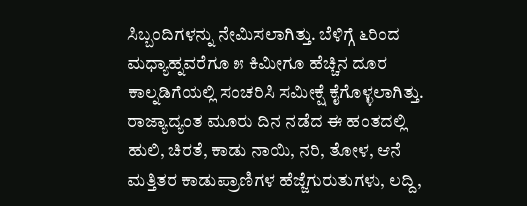ಸಿಬ್ಬಂದಿಗಳನ್ನು ನೇಮಿಸಲಾಗಿತ್ತು. ಬೆಳಿಗ್ಗೆ ೬ರಿಂದ ಮಧ್ಯಾಹ್ನವರೆಗೂ ೫ ಕಿಮೀಗೂ ಹೆಚ್ಚಿನ ದೂರ ಕಾಲ್ನಡಿಗೆಯಲ್ಲಿ ಸಂಚರಿಸಿ ಸಮೀಕ್ಷೆ ಕೈಗೊಳ್ಳಲಾಗಿತ್ತು. ರಾಜ್ಯಾದ್ಯಂತ ಮೂರು ದಿನ ನಡೆದ ಈ ಹಂತದಲ್ಲಿ ಹುಲಿ, ಚಿರತೆ, ಕಾಡು ನಾಯಿ, ನರಿ, ತೋಳ, ಆನೆ ಮತ್ತಿತರ ಕಾಡುಪ್ರಾಣಿಗಳ ಹೆಜ್ಜೆಗುರುತುಗಳು, ಲದ್ದಿ,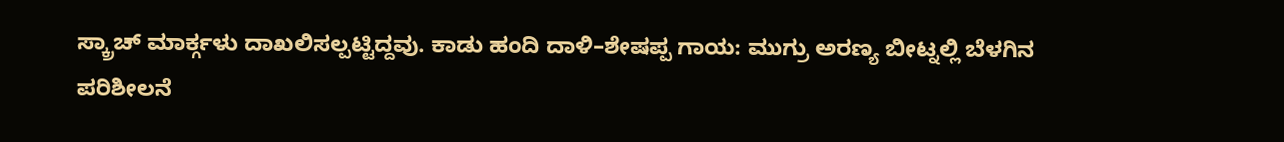ಸ್ಕ್ರಾಚ್ ಮಾರ್ಕ್ಗಳು ದಾಖಲಿಸಲ್ಪಟ್ಟಿದ್ದವು. ಕಾಡು ಹಂದಿ ದಾಳಿ–ಶೇಷಪ್ಪ ಗಾಯ: ಮುಗ್ರು ಅರಣ್ಯ ಬೀಟ್ನಲ್ಲಿ ಬೆಳಗಿನ ಪರಿಶೀಲನೆ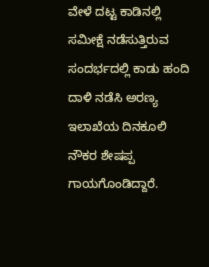ವೇಳೆ ದಟ್ಟ ಕಾಡಿನಲ್ಲಿ ಸಮೀಕ್ಷೆ ನಡೆಸುತ್ತಿರುವ ಸಂದರ್ಭದಲ್ಲಿ ಕಾಡು ಹಂದಿ ದಾಳಿ ನಡೆಸಿ ಅರಣ್ಯ ಇಲಾಖೆಯ ದಿನಕೂಲಿ ನೌಕರ ಶೇಷಪ್ಪ ಗಾಯಗೊಂಡಿದ್ದಾರೆ.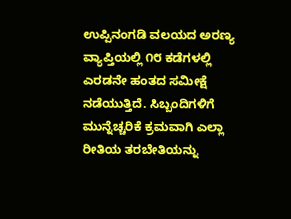ಉಪ್ಪಿನಂಗಡಿ ವಲಯದ ಅರಣ್ಯ ವ್ಯಾಪ್ತಿಯಲ್ಲಿ ೧೮ ಕಡೆಗಳಲ್ಲಿ ಎರಡನೇ ಹಂತದ ಸಮೀಕ್ಷೆ ನಡೆಯುತ್ತಿದೆ. ಸಿಬ್ಬಂದಿಗಳಿಗೆ ಮುನ್ನೆಚ್ಚರಿಕೆ ಕ್ರಮವಾಗಿ ಎಲ್ಲಾ ರೀತಿಯ ತರಬೇತಿಯನ್ನು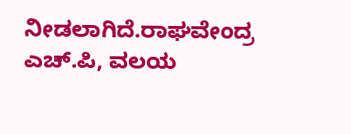ನೀಡಲಾಗಿದೆ.ರಾಘವೇಂದ್ರ ಎಚ್.ಪಿ, ವಲಯ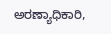ಅರಣ್ಯಾಧಿಕಾರಿ,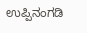ಉಪ್ಪಿನಂಗಡಿ